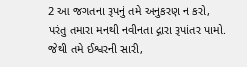2 આ જગતના રૂપનું તમે અનુકરણ ન કરો, પરંતુ તમારા મનથી નવીનતા દ્ગારા રૂપાંતર પામો. જેથી તમે ઈશ્વરની સારી,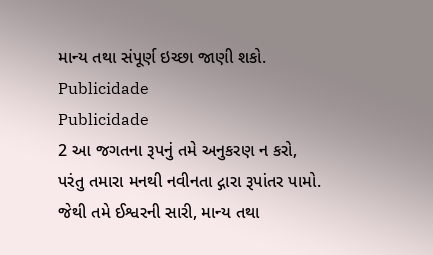માન્ય તથા સંપૂર્ણ ઇચ્છા જાણી શકો.
Publicidade
Publicidade
2 આ જગતના રૂપનું તમે અનુકરણ ન કરો, પરંતુ તમારા મનથી નવીનતા દ્ગારા રૂપાંતર પામો. જેથી તમે ઈશ્વરની સારી, માન્ય તથા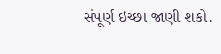સંપૂર્ણ ઇચ્છા જાણી શકો.